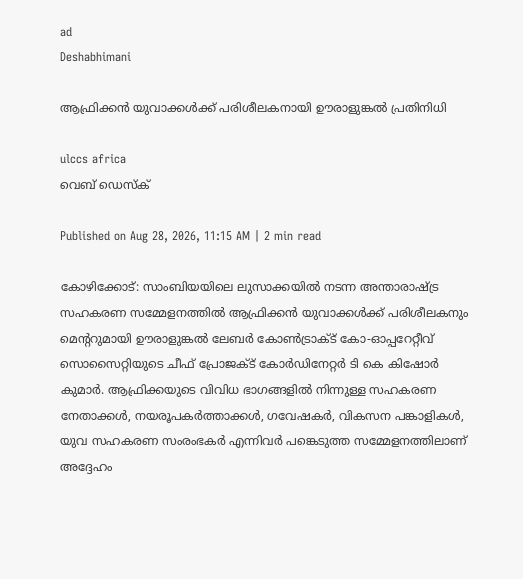ad
Deshabhimani

ആഫ്രിക്കൻ യുവാക്കൾക്ക് പരിശീലകനായി ഊരാളുങ്കൽ പ്രതിനിധി

ulccs africa
വെബ് ഡെസ്ക്

Published on Aug 28, 2026, 11:15 AM | 2 min read

കോഴിക്കോട്: സാംബിയയിലെ ലുസാക്കയിൽ നടന്ന അന്താരാഷ്ട്ര സഹകരണ സമ്മേളനത്തിൽ ആഫ്രിക്കൻ യുവാക്കൾക്ക് പരിശീലകനും മെന്ററുമായി ഊരാളുങ്കൽ ലേബർ കോൺട്രാക്ട് കോ-ഓപ്പറേറ്റീവ് സൊസൈറ്റിയുടെ ചീഫ് പ്രോജക്ട് കോർഡിനേറ്റർ ടി കെ കിഷോർ കുമാർ. ആഫ്രിക്കയുടെ വിവിധ ഭാഗങ്ങളിൽ നിന്നുള്ള സഹകരണ നേതാക്കൾ, നയരൂപകർത്താക്കൾ, ഗവേഷകർ, വികസന പങ്കാളികൾ, യുവ സഹകരണ സംരംഭകർ എന്നിവർ പങ്കെടുത്ത സമ്മേളനത്തിലാണ് അദ്ദേഹം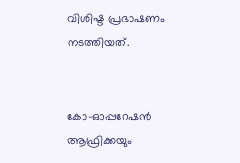വിശിഷ്ട പ്രഭാഷണം നടത്തിയത്.


കോ-ഓപ്പറേഷൻ ആഫ്രിക്കയും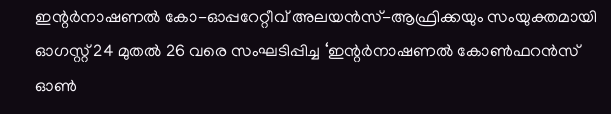ഇന്റർനാഷണൽ കോ-ഓപ്പറേറ്റീവ് അലയൻസ്-ആഫ്രിക്കയും സംയുക്തമായി ഓഗസ്റ്റ് 24 മുതൽ 26 വരെ സംഘടിപ്പിച്ച ‘ഇന്റർനാഷണൽ കോൺഫറൻസ് ഓൺ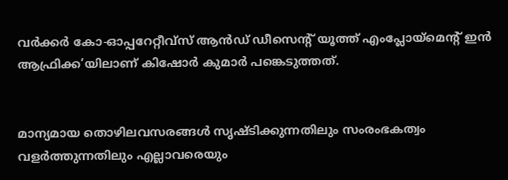വർക്കർ കോ-ഓപ്പറേറ്റീവ്സ് ആൻഡ് ഡീസെന്റ് യൂത്ത് എംപ്ലോയ്മെന്റ് ഇൻ ആഫ്രിക്ക’യിലാണ് കിഷോർ കുമാർ പങ്കെടുത്തത്.


മാന്യമായ തൊഴിലവസരങ്ങൾ സൃഷ്ടിക്കുന്നതിലും സംരംഭകത്വം വളർത്തുന്നതിലും എല്ലാവരെയും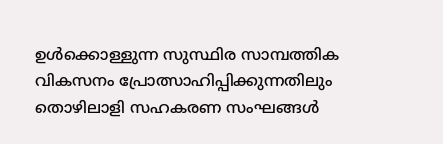ഉൾക്കൊള്ളുന്ന സുസ്ഥിര സാമ്പത്തിക വികസനം പ്രോത്സാഹിപ്പിക്കുന്നതിലും തൊഴിലാളി സഹകരണ സംഘങ്ങൾ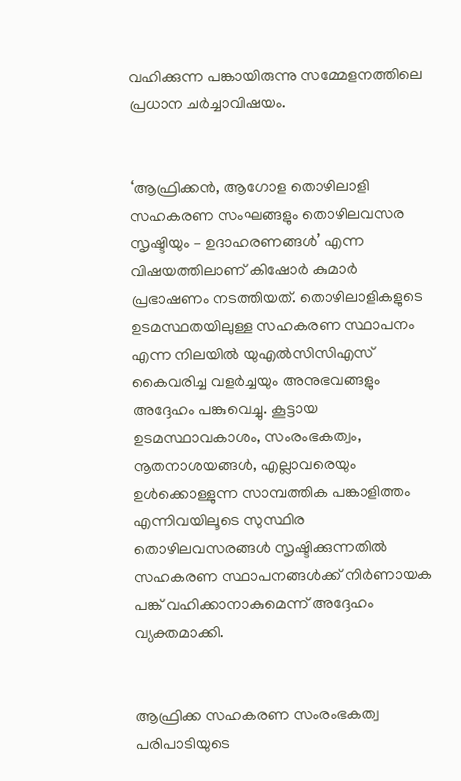വഹിക്കുന്ന പങ്കായിരുന്നു സമ്മേളനത്തിലെ പ്രധാന ചർച്ചാവിഷയം.


‘ആഫ്രിക്കൻ, ആഗോള തൊഴിലാളി സഹകരണ സംഘങ്ങളും തൊഴിലവസര സൃഷ്ടിയും – ഉദാഹരണങ്ങൾ’ എന്ന വിഷയത്തിലാണ് കിഷോർ കുമാർ പ്രഭാഷണം നടത്തിയത്. തൊഴിലാളികളുടെ ഉടമസ്ഥതയിലുള്ള സഹകരണ സ്ഥാപനം എന്ന നിലയിൽ യുഎൽസിസിഎസ് കൈവരിച്ച വളർച്ചയും അനുഭവങ്ങളും അദ്ദേഹം പങ്കുവെച്ചു. കൂട്ടായ ഉടമസ്ഥാവകാശം, സംരംഭകത്വം, നൂതനാശയങ്ങൾ, എല്ലാവരെയും ഉൾക്കൊള്ളുന്ന സാമ്പത്തിക പങ്കാളിത്തം എന്നിവയിലൂടെ സുസ്ഥിര തൊഴിലവസരങ്ങൾ സൃഷ്ടിക്കുന്നതിൽ സഹകരണ സ്ഥാപനങ്ങൾക്ക് നിർണായക പങ്ക് വഹിക്കാനാകുമെന്ന് അദ്ദേഹം വ്യക്തമാക്കി.


ആഫ്രിക്ക സഹകരണ സംരംഭകത്വ പരിപാടിയുടെ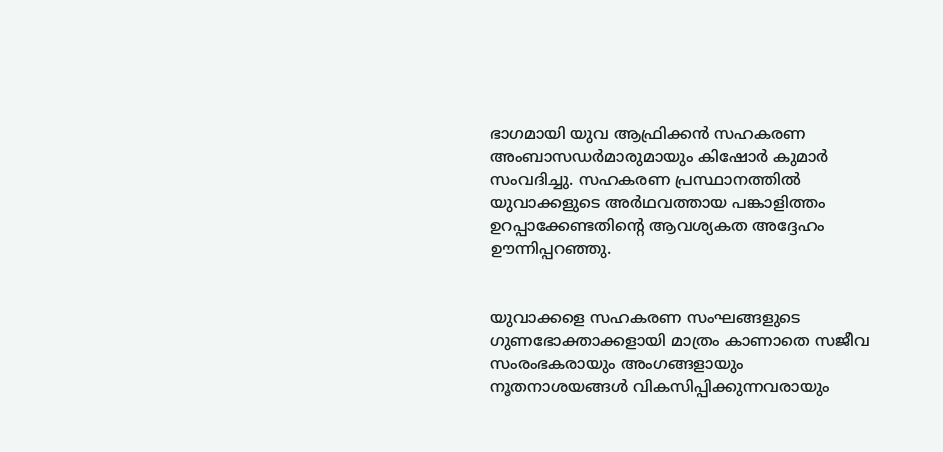ഭാഗമായി യുവ ആഫ്രിക്കൻ സഹകരണ അംബാസഡർമാരുമായും കിഷോർ കുമാർ സംവദിച്ചു. സഹകരണ പ്രസ്ഥാനത്തിൽ യുവാക്കളുടെ അർഥവത്തായ പങ്കാളിത്തം ഉറപ്പാക്കേണ്ടതിന്റെ ആവശ്യകത അദ്ദേഹം ഊന്നിപ്പറഞ്ഞു.


യുവാക്കളെ സഹകരണ സംഘങ്ങളുടെ ഗുണഭോക്താക്കളായി മാത്രം കാണാതെ സജീവ സംരംഭകരായും അംഗങ്ങളായും നൂതനാശയങ്ങൾ വികസിപ്പിക്കുന്നവരായും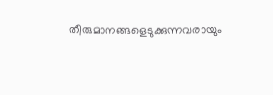തീരുമാനങ്ങളെടുക്കുന്നവരായും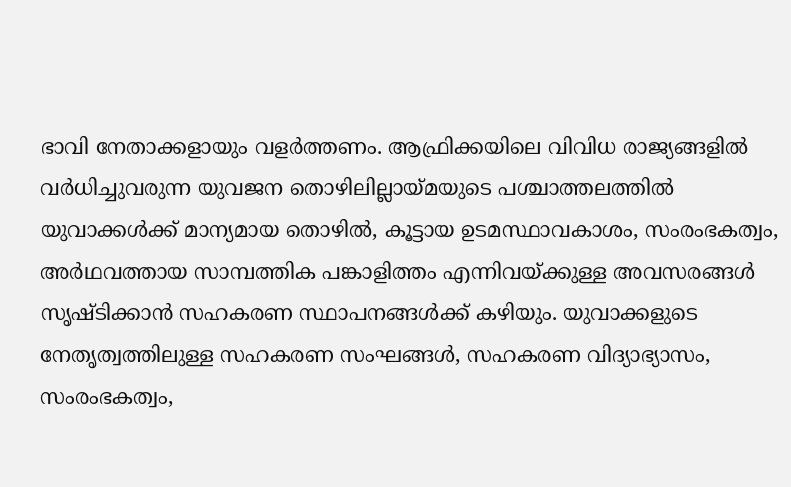ഭാവി നേതാക്കളായും വളർത്തണം. ആഫ്രിക്കയിലെ വിവിധ രാജ്യങ്ങളിൽ വർധിച്ചുവരുന്ന യുവജന തൊഴിലില്ലായ്മയുടെ പശ്ചാത്തലത്തിൽ യുവാക്കൾക്ക് മാന്യമായ തൊഴിൽ, കൂട്ടായ ഉടമസ്ഥാവകാശം, സംരംഭകത്വം, അർഥവത്തായ സാമ്പത്തിക പങ്കാളിത്തം എന്നിവയ്ക്കുള്ള അവസരങ്ങൾ സൃഷ്ടിക്കാൻ സഹകരണ സ്ഥാപനങ്ങൾക്ക് കഴിയും. യുവാക്കളുടെ നേതൃത്വത്തിലുള്ള സഹകരണ സംഘങ്ങൾ, സഹകരണ വിദ്യാഭ്യാസം, സംരംഭകത്വം,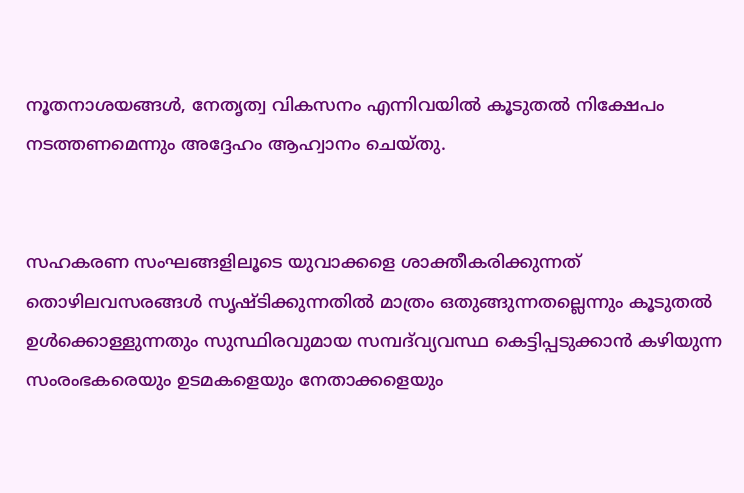നൂതനാശയങ്ങൾ, നേതൃത്വ വികസനം എന്നിവയിൽ കൂടുതൽ നിക്ഷേപം നടത്തണമെന്നും അദ്ദേഹം ആഹ്വാനം ചെയ്തു.


സഹകരണ സംഘങ്ങളിലൂടെ യുവാക്കളെ ശാക്തീകരിക്കുന്നത് തൊഴിലവസരങ്ങൾ സൃഷ്ടിക്കുന്നതിൽ മാത്രം ഒതുങ്ങുന്നതല്ലെന്നും കൂടുതൽ ഉൾക്കൊള്ളുന്നതും സുസ്ഥിരവുമായ സമ്പദ്‌വ്യവസ്ഥ കെട്ടിപ്പടുക്കാൻ കഴിയുന്ന സംരംഭകരെയും ഉടമകളെയും നേതാക്കളെയും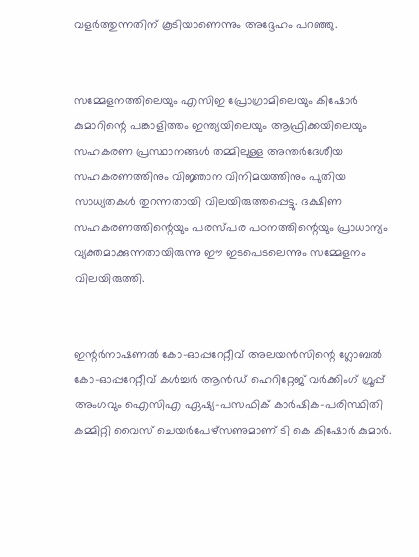വളർത്തുന്നതിന് കൂടിയാണെന്നും അദ്ദേഹം പറഞ്ഞു.


സമ്മേളനത്തിലെയും എസിഇ പ്രോഗ്രാമിലെയും കിഷോർ കുമാറിന്റെ പങ്കാളിത്തം ഇന്ത്യയിലെയും ആഫ്രിക്കയിലെയും സഹകരണ പ്രസ്ഥാനങ്ങൾ തമ്മിലുള്ള അന്തർദേശീയ സഹകരണത്തിനും വിജ്ഞാന വിനിമയത്തിനും പുതിയ സാധ്യതകൾ തുറന്നതായി വിലയിരുത്തപ്പെട്ടു. ദക്ഷിണ സഹകരണത്തിന്റെയും പരസ്പര പഠനത്തിന്റെയും പ്രാധാന്യം വ്യക്തമാക്കുന്നതായിരുന്നു ഈ ഇടപെടലെന്നും സമ്മേളനം വിലയിരുത്തി.


ഇന്റർനാഷണൽ കോ-ഓപ്പറേറ്റീവ് അലയൻസിന്റെ ഗ്ലോബൽ കോ-ഓപ്പറേറ്റീവ് കൾച്ചർ ആൻഡ് ഹെറിറ്റേജ് വർക്കിംഗ് ഗ്രൂപ്പ് അംഗവും ഐസിഎ ഏഷ്യ-പസഫിക് കാർഷിക-പരിസ്ഥിതി കമ്മിറ്റി വൈസ് ചെയർപേഴ്സണുമാണ് ടി കെ കിഷോർ കുമാർ.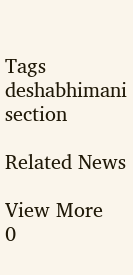Tags
deshabhimani section

Related News

View More
0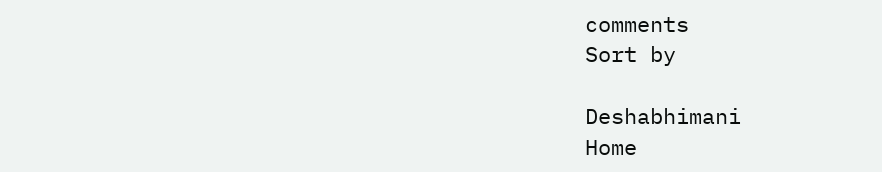comments
Sort by

Deshabhimani
Home